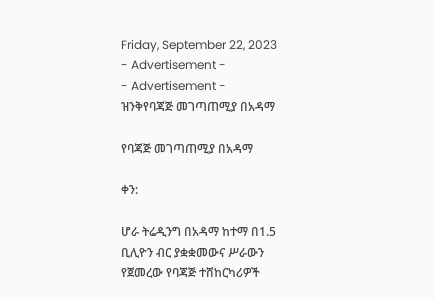Friday, September 22, 2023
- Advertisement -
- Advertisement -
ዝንቅየባጃጅ መገጣጠሚያ በአዳማ

የባጃጅ መገጣጠሚያ በአዳማ

ቀን:

ሆራ ትሬዲንግ በአዳማ ከተማ በ1.5 ቢሊዮን ብር ያቋቋመውና ሥራውን የጀመረው የባጃጅ ተሸከርካሪዎች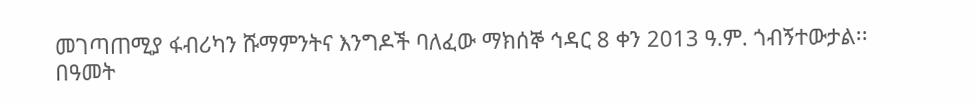መገጣጠሚያ ፋብሪካን ሹማምንትና እንግዶች ባለፈው ማክሰኞ ኅዳር 8 ቀን 2013 ዓ.ም. ጎብኝተውታል፡፡ በዓመት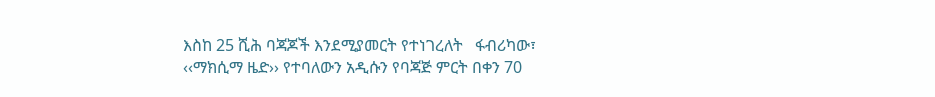እስከ 25 ሺሕ ባጃጆች እንደሚያመርት የተነገረለት   ፋብሪካው፣ ‹‹ማክሲማ ዜድ›› የተባለውን አዲሱን የባጃጅ ምርት በቀን 70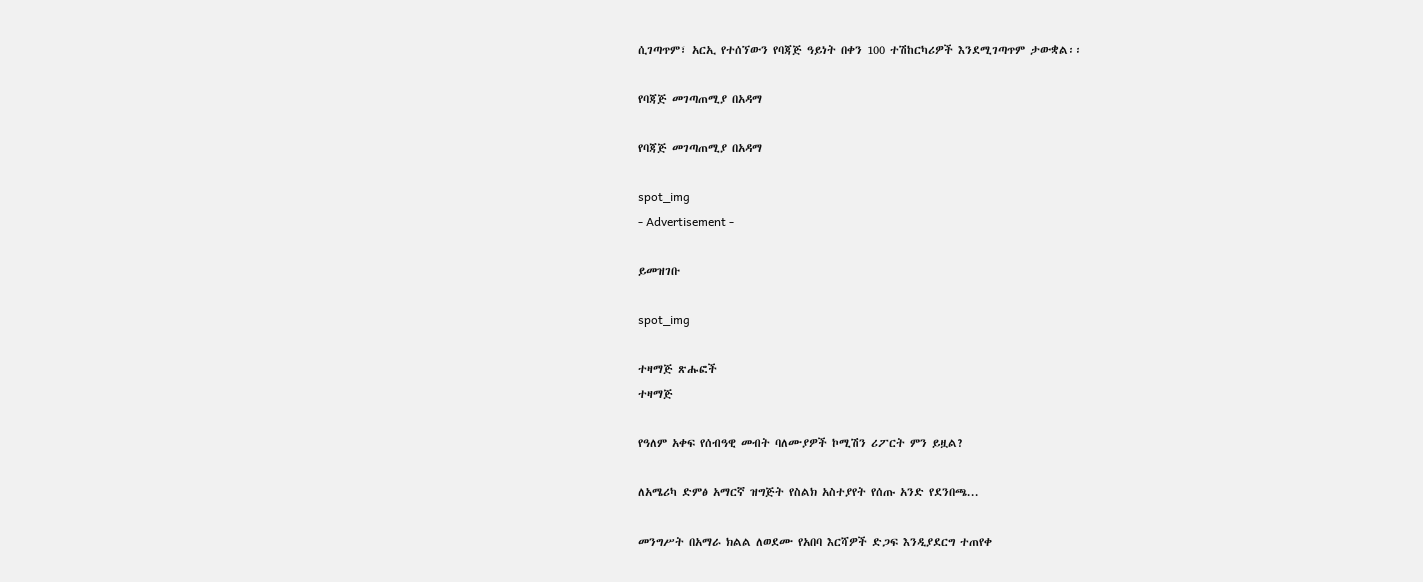ሲገጣጥም፣ አርኢ የተሰኘውን የባጃጅ ዓይነት በቀን 100 ተሽከርካሪዎች እንደሚገጣጥም ታውቋል፡፡

የባጃጅ መገጣጠሚያ በአዳማ

የባጃጅ መገጣጠሚያ በአዳማ

spot_img
- Advertisement -

ይመዝገቡ

spot_img

ተዛማጅ ጽሑፎች
ተዛማጅ

የዓለም አቀፍ የሰብዓዊ መብት ባለሙያዎች ኮሚሽን ሪፖርት ምን ይዟል?

ለአሜሪካ ድምፅ አማርኛ ዝግጅት የስልክ አስተያየት የሰጡ አንድ የደንበጫ...

መንግሥት በአማራ ክልል ለወደሙ የአበባ እርሻዎች ድጋፍ እንዲያደርግ ተጠየቀ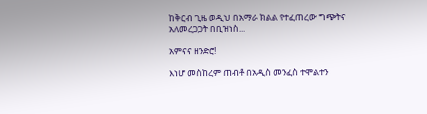ከቅርብ ጊዜ ወዲህ በአማራ ክልል የተፈጠረው ግጭትና አለመረጋጋት በቢዝነስ...

አምናና ዘንድሮ!

እነሆ መስከረም ጠብቶ በአዲስ መንፈስ ተሞልተን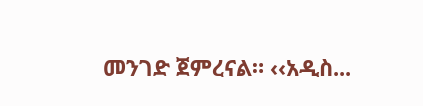መንገድ ጀምረናል። ‹‹አዲስ...